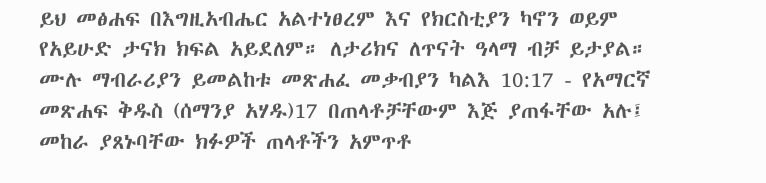ይህ መፅሐፍ በእግዚአብሔር አልተነፀረም እና የክርስቲያን ካኖን ወይም የአይሁድ ታናክ ክፍል አይደለም። ለታሪክና ለጥናት ዓላማ ብቻ ይታያል። ሙሉ ማብራሪያን ይመልከቱ መጽሐፈ መቃብያን ካልእ 10:17 - የአማርኛ መጽሐፍ ቅዱስ (ሰማንያ አሃዱ)17 በጠላቶቻቸውም እጅ ያጠፋቸው አሉ፤ መከራ ያጸኑባቸው ክፉዎች ጠላቶችን አምጥቶ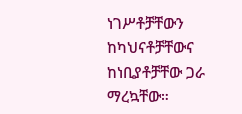ነገሥቶቻቸውን ከካህናቶቻቸውና ከነቢያቶቻቸው ጋራ ማረኳቸው።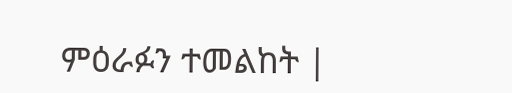ምዕራፉን ተመልከት |